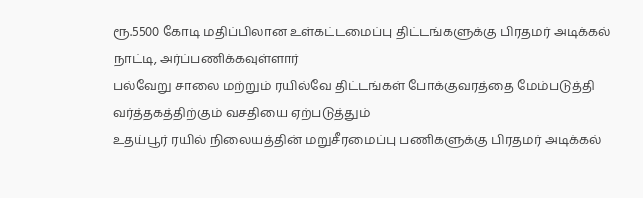ரூ.5500 கோடி மதிப்பிலான உள்கட்டமைப்பு திட்டங்களுக்கு பிரதமர் அடிக்கல் நாட்டி, அர்ப்பணிக்கவுள்ளார்
பல்வேறு சாலை மற்றும் ரயில்வே திட்டங்கள் போக்குவரத்தை மேம்படுத்தி வர்த்தகத்திற்கும் வசதியை ஏற்படுத்தும்
உதய்பூர் ரயில் நிலையத்தின் மறுசீரமைப்பு பணிகளுக்கு பிரதமர் அடிக்கல்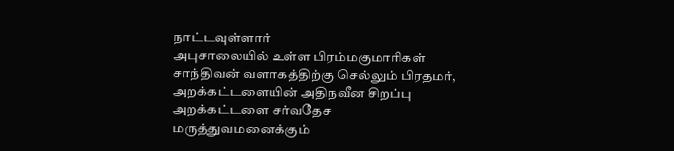நாட்டவுள்ளார்
அபுசாலையில் உள்ள பிரம்மகுமாரிகள் சாந்திவன் வளாகத்திற்கு செல்லும் பிரதமர், அறக்கட்டளையின் அதிநவீன சிறப்பு அறக்கட்டளை சர்வதேச மருத்துவமனைக்கும்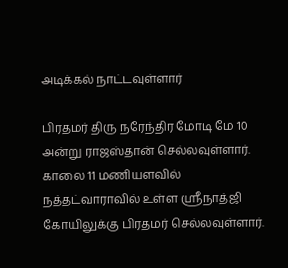அடிக்கல் நாட்டவுள்ளார்

பிரதமர் திரு நரேந்திர மோடி மே 10 அன்று ராஜஸ்தான் செல்லவுள்ளார். காலை 11 மணியளவில் நத்தட்வாராவில் உள்ள ஸ்ரீநாத்ஜி கோயிலுக்கு பிரதமர் செல்லவுள்ளார்.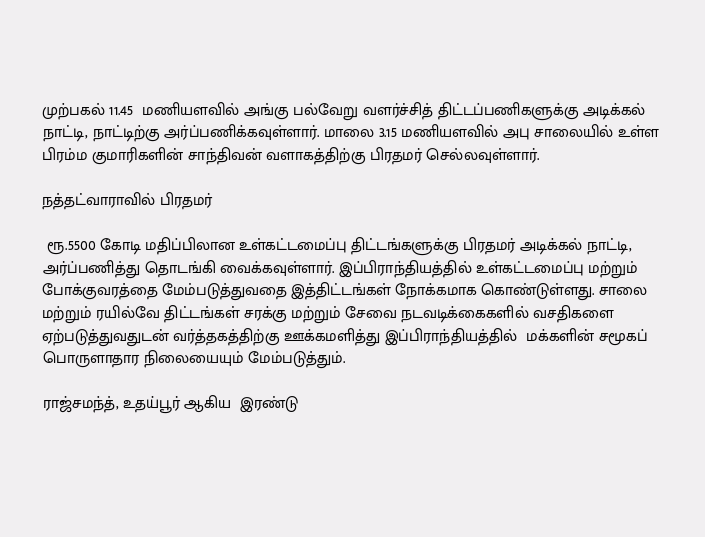முற்பகல் 11.45  மணியளவில் அங்கு பல்வேறு வளர்ச்சித் திட்டப்பணிகளுக்கு அடிக்கல் நாட்டி, நாட்டிற்கு அர்ப்பணிக்கவுள்ளார். மாலை 3.15 மணியளவில் அபு சாலையில் உள்ள பிரம்ம குமாரிகளின் சாந்திவன் வளாகத்திற்கு பிரதமர் செல்லவுள்ளார்.

நத்தட்வாராவில் பிரதமர்

 ரூ.5500 கோடி மதிப்பிலான உள்கட்டமைப்பு திட்டங்களுக்கு பிரதமர் அடிக்கல் நாட்டி, அர்ப்பணித்து தொடங்கி வைக்கவுள்ளார். இப்பிராந்தியத்தில் உள்கட்டமைப்பு மற்றும் போக்குவரத்தை மேம்படுத்துவதை இத்திட்டங்கள் நோக்கமாக கொண்டுள்ளது. சாலை மற்றும் ரயில்வே திட்டங்கள் சரக்கு மற்றும் சேவை நடவடிக்கைகளில் வசதிகளை ஏற்படுத்துவதுடன் வர்த்தகத்திற்கு ஊக்கமளித்து இப்பிராந்தியத்தில்  மக்களின் சமூகப் பொருளாதார நிலையையும் மேம்படுத்தும்.

ராஜ்சமந்த், உதய்பூர் ஆகிய  இரண்டு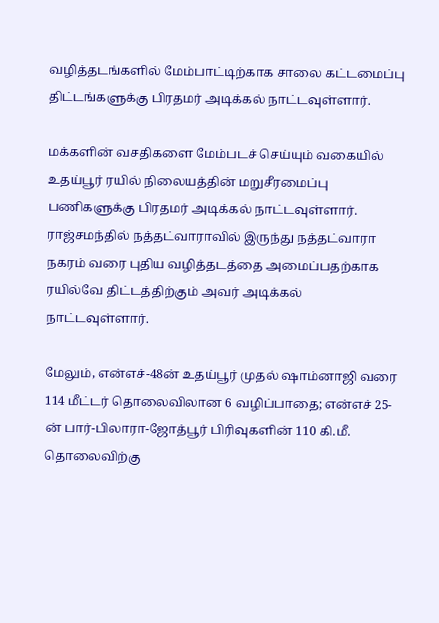வழித்தடங்களில் மேம்பாட்டிற்காக சாலை கட்டமைப்பு திட்டங்களுக்கு பிரதமர் அடிக்கல் நாட்டவுள்ளார்.

மக்களின் வசதிகளை மேம்படச் செய்யும் வகையில் உதய்பூர் ரயில் நிலையத்தின் மறுசீரமைப்பு பணிகளுக்கு பிரதமர் அடிக்கல் நாட்டவுள்ளார். ராஜ்சமந்தில் நத்தட்வாராவில் இருந்து நத்தட்வாரா நகரம் வரை புதிய வழித்தடத்தை அமைப்பதற்காக ரயில்வே திட்டத்திற்கும் அவர் அடிக்கல் நாட்டவுள்ளார்.

மேலும், என்எச்-48ன் உதய்பூர் முதல் ஷாம்னாஜி வரை 114 மீட்டர் தொலைவிலான 6 வழிப்பாதை; என்எச் 25-ன் பார்-பிலாரா-ஜோத்பூர் பிரிவுகளின் 110 கி.மீ. தொலைவிற்கு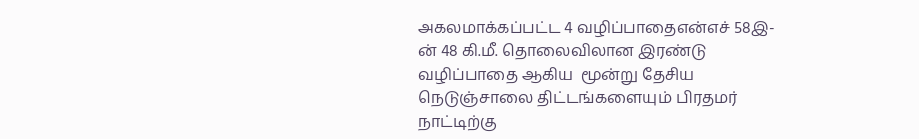அகலமாக்கப்பட்ட 4 வழிப்பாதைஎன்எச் 58இ-ன் 48 கி.மீ. தொலைவிலான இரண்டு வழிப்பாதை ஆகிய  மூன்று தேசிய நெடுஞ்சாலை திட்டங்களையும் பிரதமர் நாட்டிற்கு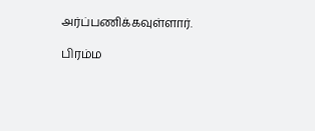அர்ப்பணிக்கவுள்ளார்.

பிரம்ம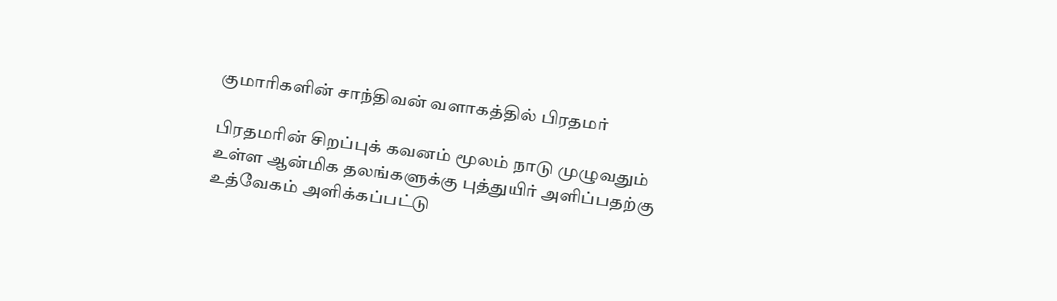குமாரிகளின் சாந்திவன் வளாகத்தில் பிரதமர்

பிரதமரின் சிறப்புக் கவனம் மூலம் நாடு முழுவதும்  உள்ள ஆன்மிக தலங்களுக்கு புத்துயிர் அளிப்பதற்கு உத்வேகம் அளிக்கப்பட்டு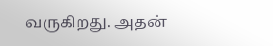வருகிறது. அதன்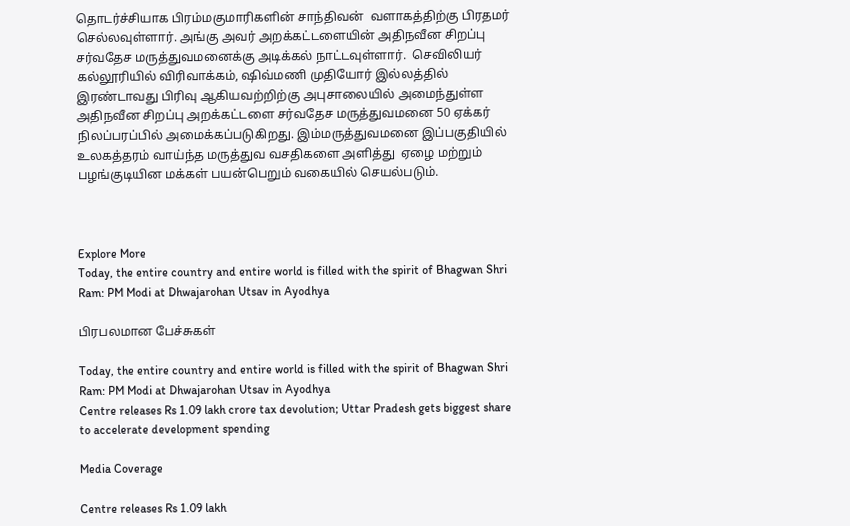தொடர்ச்சியாக பிரம்மகுமாரிகளின் சாந்திவன்  வளாகத்திற்கு பிரதமர் செல்லவுள்ளார். அங்கு அவர் அறக்கட்டளையின் அதிநவீன சிறப்பு சர்வதேச மருத்துவமனைக்கு அடிக்கல் நாட்டவுள்ளார்.  செவிலியர் கல்லூரியில் விரிவாக்கம், ஷிவ்மணி முதியோர் இல்லத்தில்  இரண்டாவது பிரிவு ஆகியவற்றிற்கு அபுசாலையில் அமைந்துள்ள அதிநவீன சிறப்பு அறக்கட்டளை சர்வதேச மருத்துவமனை 50 ஏக்கர் நிலப்பரப்பில் அமைக்கப்படுகிறது. இம்மருத்துவமனை இப்பகுதியில் உலகத்தரம் வாய்ந்த மருத்துவ வசதிகளை அளித்து  ஏழை மற்றும் பழங்குடியின மக்கள் பயன்பெறும் வகையில் செயல்படும்.



Explore More
Today, the entire country and entire world is filled with the spirit of Bhagwan Shri Ram: PM Modi at Dhwajarohan Utsav in Ayodhya

பிரபலமான பேச்சுகள்

Today, the entire country and entire world is filled with the spirit of Bhagwan Shri Ram: PM Modi at Dhwajarohan Utsav in Ayodhya
Centre releases Rs 1.09 lakh crore tax devolution; Uttar Pradesh gets biggest share to accelerate development spending

Media Coverage

Centre releases Rs 1.09 lakh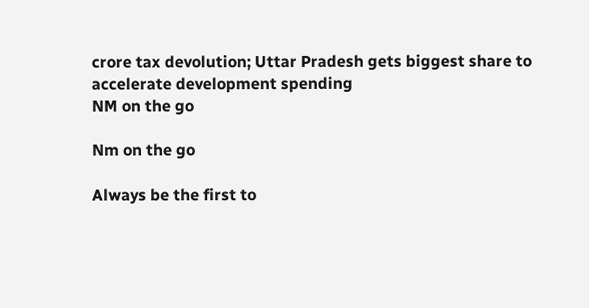crore tax devolution; Uttar Pradesh gets biggest share to accelerate development spending
NM on the go

Nm on the go

Always be the first to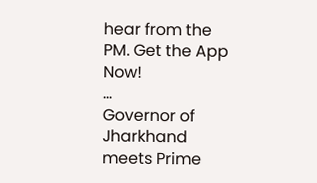hear from the PM. Get the App Now!
...
Governor of Jharkhand meets Prime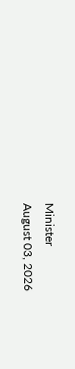Minister
August 03, 2026